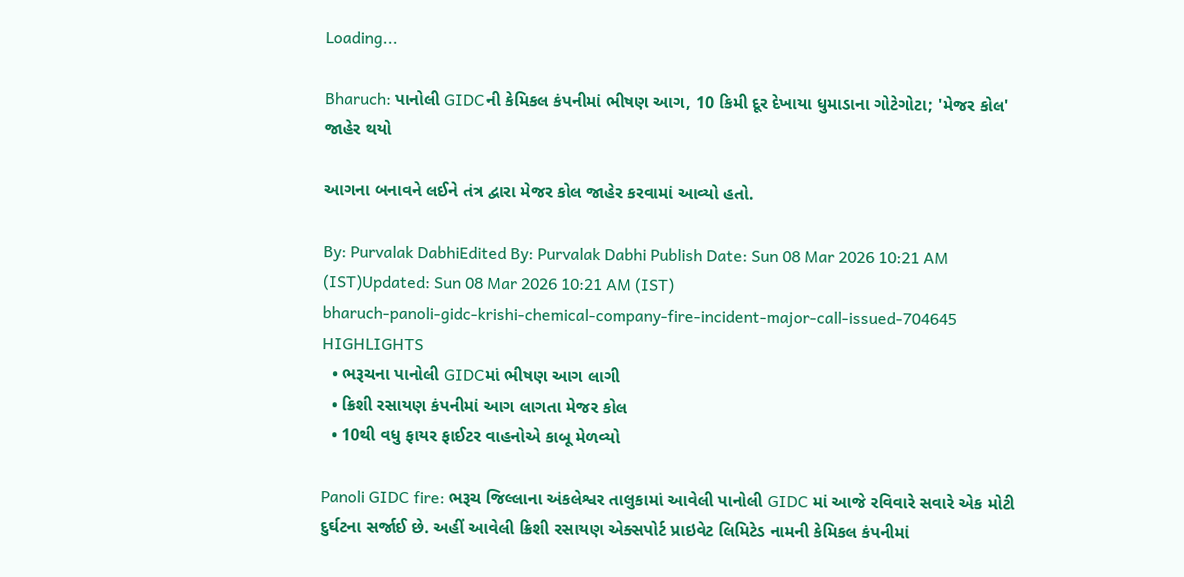Loading...

Bharuch: પાનોલી GIDCની કેમિકલ કંપનીમાં ભીષણ આગ, 10 કિમી દૂર દેખાયા ધુમાડાના ગોટેગોટા; 'મેજર કોલ' જાહેર થયો

આગના બનાવને લઈને તંત્ર દ્વારા મેજર કોલ જાહેર કરવામાં આવ્યો હતો.

By: Purvalak DabhiEdited By: Purvalak Dabhi Publish Date: Sun 08 Mar 2026 10:21 AM (IST)Updated: Sun 08 Mar 2026 10:21 AM (IST)
bharuch-panoli-gidc-krishi-chemical-company-fire-incident-major-call-issued-704645
HIGHLIGHTS
  • ભરૂચના પાનોલી GIDCમાં ભીષણ આગ લાગી
  • ક્રિશી રસાયણ કંપનીમાં આગ લાગતા મેજર કોલ
  • 10થી વધુ ફાયર ફાઈટર વાહનોએ કાબૂ મેળવ્યો

Panoli GIDC fire: ભરૂચ જિલ્લાના અંકલેશ્વર તાલુકામાં આવેલી પાનોલી GIDC માં આજે રવિવારે સવારે એક મોટી દુર્ઘટના સર્જાઈ છે. અહીં આવેલી ક્રિશી રસાયણ એક્સપોર્ટ પ્રાઇવેટ લિમિટેડ નામની કેમિકલ કંપનીમાં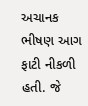અચાનક ભીષણ આગ ફાટી નીકળી હતી. જે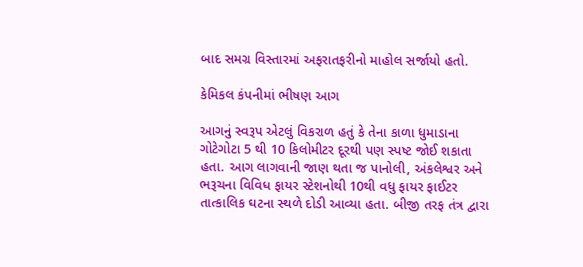બાદ સમગ્ર વિસ્તારમાં અફરાતફરીનો માહોલ સર્જાયો હતો.

કેમિકલ કંપનીમાં ભીષણ આગ

આગનું સ્વરૂપ એટલું વિકરાળ હતું કે તેના કાળા ધુમાડાના ગોટેગોટા 5 થી 10 કિલોમીટર દૂરથી પણ સ્પષ્ટ જોઈ શકાતા હતા. આગ લાગવાની જાણ થતા જ પાનોલી, અંકલેશ્વર અને ભરૂચના વિવિધ ફાયર સ્ટેશનોથી 10થી વધુ ફાયર ફાઈટર તાત્કાલિક ઘટના સ્થળે દોડી આવ્યા હતા. બીજી તરફ તંત્ર દ્વારા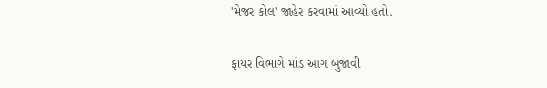'મેજર કોલ' જાહેર કરવામાં આવ્યો હતો.

ફાયર વિભાગે માંડ આગ બુજાવી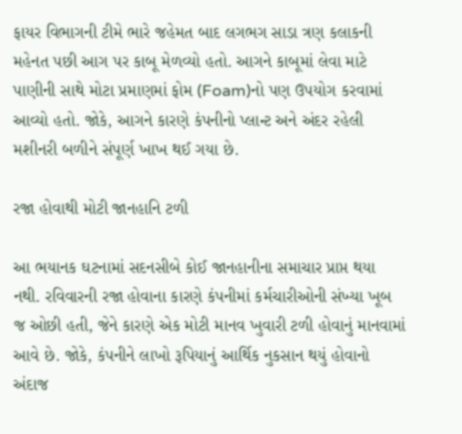ફાયર વિભાગની ટીમે ભારે જહેમત બાદ લગભગ સાડા ત્રણ કલાકની મહેનત પછી આગ પર કાબૂ મેળવ્યો હતો. આગને કાબૂમાં લેવા માટે પાણીની સાથે મોટા પ્રમાણમાં ફોમ (Foam)નો પણ ઉપયોગ કરવામાં આવ્યો હતો. જોકે, આગને કારણે કંપનીનો પ્લાન્ટ અને અંદર રહેલી મશીનરી બળીને સંપૂર્ણ ખાખ થઈ ગયા છે.

રજા હોવાથી મોટી જાનહાનિ ટળી

આ ભયાનક ઘટનામાં સદનસીબે કોઈ જાનહાનીના સમાચાર પ્રાપ્ત થયા નથી. રવિવારની રજા હોવાના કારણે કંપનીમાં કર્મચારીઓની સંખ્યા ખૂબ જ ઓછી હતી, જેને કારણે એક મોટી માનવ ખુવારી ટળી હોવાનું માનવામાં આવે છે. જોકે, કંપનીને લાખો રૂપિયાનું આર્થિક નુકસાન થયું હોવાનો અંદાજ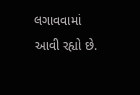લગાવવામાં આવી રહ્યો છે.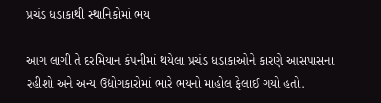પ્રચંડ ધડાકાથી સ્થાનિકોમાં ભય

આગ લાગી તે દરમિયાન કંપનીમાં થયેલા પ્રચંડ ધડાકાઓને કારણે આસપાસના રહીશો અને અન્ય ઉદ્યોગકારોમાં ભારે ભયનો માહોલ ફેલાઈ ગયો હતો.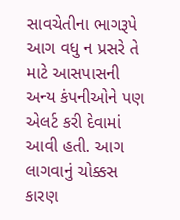સાવચેતીના ભાગરૂપે આગ વધુ ન પ્રસરે તે માટે આસપાસની અન્ય કંપનીઓને પણ એલર્ટ કરી દેવામાં આવી હતી. આગ લાગવાનું ચોક્કસ કારણ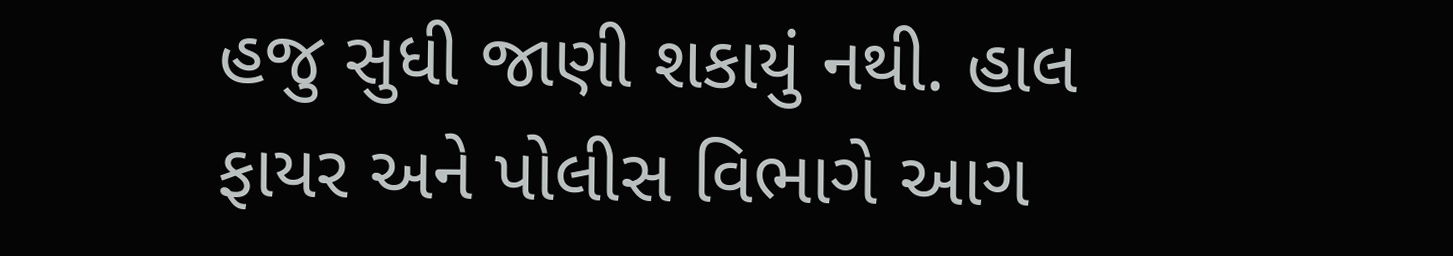હજુ સુધી જાણી શકાયું નથી. હાલ ફાયર અને પોલીસ વિભાગે આગ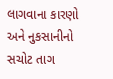લાગવાના કારણો અને નુકસાનીનો સચોટ તાગ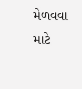મેળવવા માટે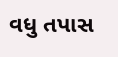વધુ તપાસ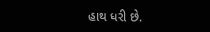હાથ ધરી છે.